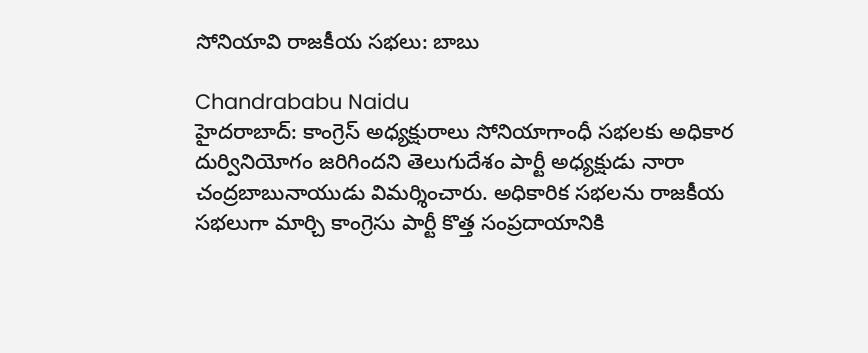సోనియావి రాజకీయ సభలు: బాబు

Chandrababu Naidu
హైదరాబాద్: కాంగ్రెస్ అధ్యక్షురాలు సోనియాగాంధీ సభలకు అధికార దుర్వినియోగం జరిగిందని తెలుగుదేశం పార్టీ అధ్యక్షుడు నారా చంద్రబాబునాయుడు విమర్శించారు. అధికారిక సభలను రాజకీయ సభలుగా మార్చి కాంగ్రెసు పార్టీ కొత్త సంప్రదాయానికి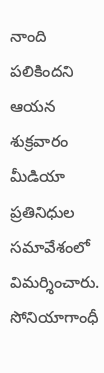నాంది పలికిందని ఆయన శుక్రవారం మీడియా ప్రతినిధుల సమావేశంలో విమర్శించారు. సోనియాగాంధీ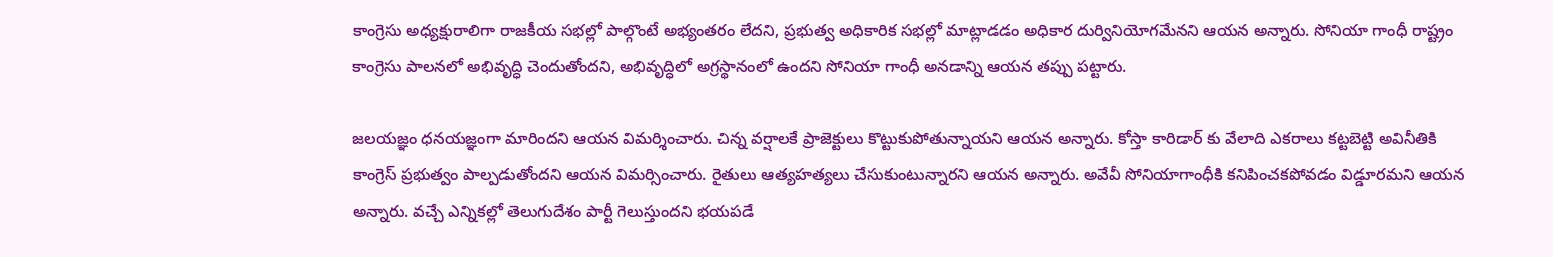కాంగ్రెసు అధ్యక్షురాలిగా రాజకీయ సభల్లో పాల్గొంటే అభ్యంతరం లేదని, ప్రభుత్వ అధికారిక సభల్లో మాట్లాడడం అధికార దుర్వినియోగమేనని ఆయన అన్నారు. సోనియా గాంధీ రాష్ట్రం కాంగ్రెసు పాలనలో అభివృద్ధి చెందుతోందని, అభివృద్ధిలో అగ్రస్థానంలో ఉందని సోనియా గాంధీ అనడాన్ని ఆయన తప్పు పట్టారు.

జలయజ్ఞం ధనయజ్ఞంగా మారిందని ఆయన విమర్శించారు. చిన్న వర్షాలకే ప్రాజెక్టులు కొట్టుకుపోతున్నాయని ఆయన అన్నారు. కోస్తా కారిడార్ కు వేలాది ఎకరాలు కట్టబెట్టి అవినీతికి కాంగ్రెస్ ప్రభుత్వం పాల్పడుతోందని ఆయన విమర్సించారు. రైతులు ఆత్యహత్యలు చేసుకుంటున్నారని ఆయన అన్నారు. అవేవీ సోనియాగాంధీకి కనిపించకపోవడం విడ్డూరమని ఆయన అన్నారు. వచ్చే ఎన్నికల్లో తెలుగుదేశం పార్టీ గెలుస్తుందని భయపడే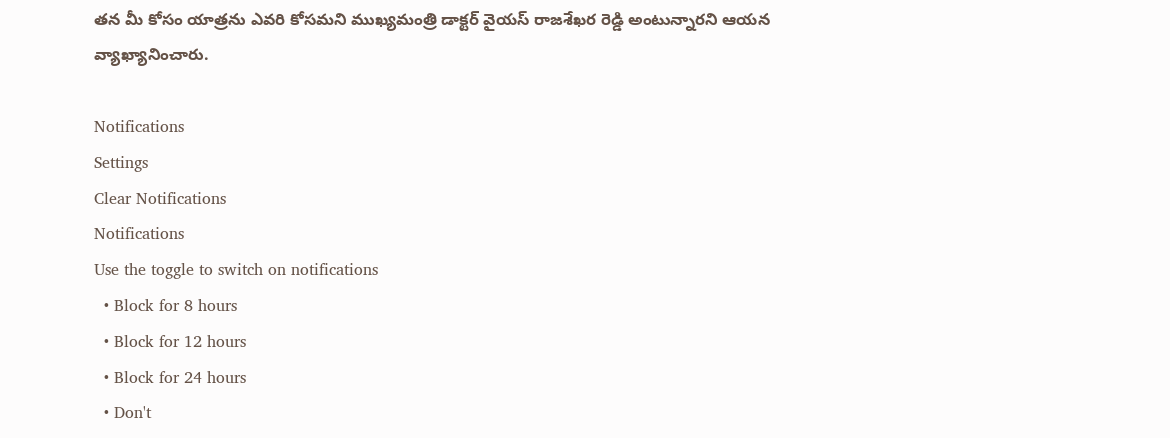తన మీ కోసం యాత్రను ఎవరి కోసమని ముఖ్యమంత్రి డాక్టర్ వైయస్ రాజశేఖర రెడ్డి అంటున్నారని ఆయన వ్యాఖ్యానించారు.

Notifications
Settings
Clear Notifications
Notifications
Use the toggle to switch on notifications
  • Block for 8 hours
  • Block for 12 hours
  • Block for 24 hours
  • Don't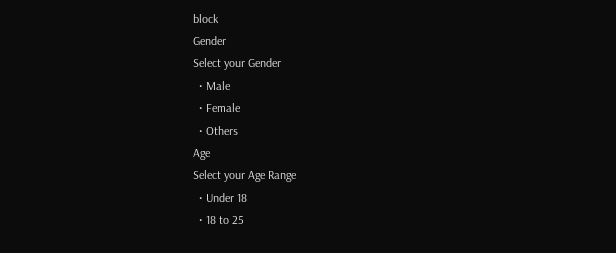block
Gender
Select your Gender
  • Male
  • Female
  • Others
Age
Select your Age Range
  • Under 18
  • 18 to 25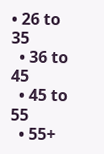• 26 to 35
  • 36 to 45
  • 45 to 55
  • 55+